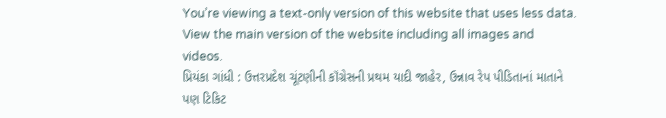You’re viewing a text-only version of this website that uses less data. View the main version of the website including all images and videos.
પ્રિયંકા ગાંધી : ઉત્તરપ્રદેશ ચૂંટણીની કૉંગ્રેસની પ્રથમ યાદી જાહેર, ઉન્નાવ રેપ પીડિતાનાં માતાને પણ ટિકિટ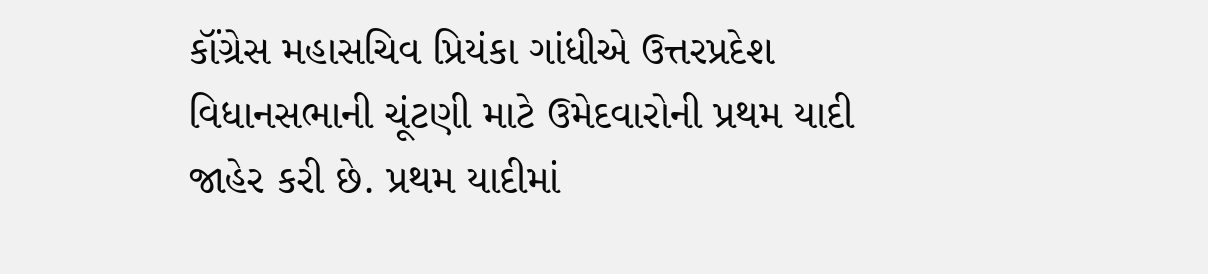કૉંગ્રેસ મહાસચિવ પ્રિયંકા ગાંધીએ ઉત્તરપ્રદેશ વિધાનસભાની ચૂંટણી માટે ઉમેદવારોની પ્રથમ યાદી જાહેર કરી છે. પ્રથમ યાદીમાં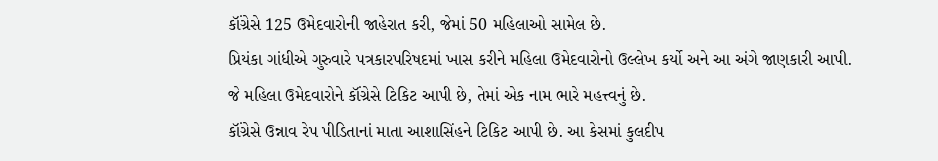કૉંગ્રેસે 125 ઉમેદવારોની જાહેરાત કરી, જેમાં 50 મહિલાઓ સામેલ છે.
પ્રિયંકા ગાંધીએ ગુરુવારે પત્રકારપરિષદમાં ખાસ કરીને મહિલા ઉમેદવારોનો ઉલ્લેખ કર્યો અને આ અંગે જાણકારી આપી.
જે મહિલા ઉમેદવારોને કૉંગ્રેસે ટિકિટ આપી છે, તેમાં એક નામ ભારે મહત્ત્વનું છે.
કૉંગ્રેસે ઉન્નાવ રેપ પીડિતાનાં માતા આશાસિંહને ટિકિટ આપી છે. આ કેસમાં કુલદીપ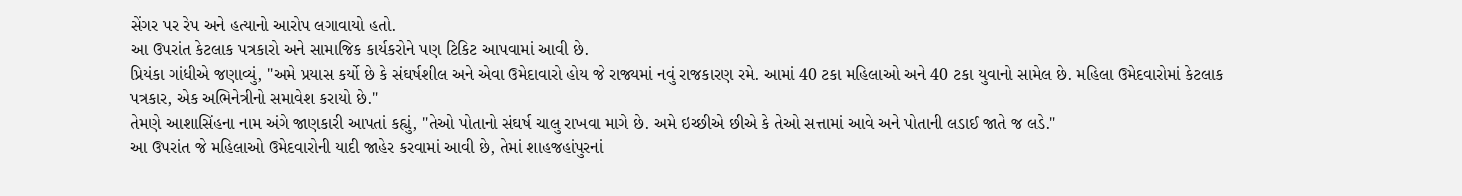સેંગર પર રેપ અને હત્યાનો આરોપ લગાવાયો હતો.
આ ઉપરાંત કેટલાક પત્રકારો અને સામાજિક કાર્યકરોને પણ ટિકિટ આપવામાં આવી છે.
પ્રિયંકા ગાંધીએ જણાવ્યું, "અમે પ્રયાસ કર્યો છે કે સંઘર્ષશીલ અને એવા ઉમેદાવારો હોય જે રાજ્યમાં નવું રાજકારણ રમે. આમાં 40 ટકા મહિલાઓ અને 40 ટકા યુવાનો સામેલ છે. મહિલા ઉમેદવારોમાં કેટલાક પત્રકાર, એક અભિનેત્રીનો સમાવેશ કરાયો છે."
તેમણે આશાસિંહના નામ અંગે જાણકારી આપતાં કહ્યું, "તેઓ પોતાનો સંઘર્ષ ચાલુ રાખવા માગે છે. અમે ઇચ્છીએ છીએ કે તેઓ સત્તામાં આવે અને પોતાની લડાઈ જાતે જ લડે."
આ ઉપરાંત જે મહિલાઓ ઉમેદવારોની યાદી જાહેર કરવામાં આવી છે, તેમાં શાહજહાંપુરનાં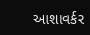આશાવર્કર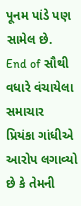પૂનમ પાંડે પણ સામેલ છે.
End of સૌથી વધારે વંચાયેલા સમાચાર
પ્રિયંકા ગાંધીએ આરોપ લગાવ્યો છે કે તેમની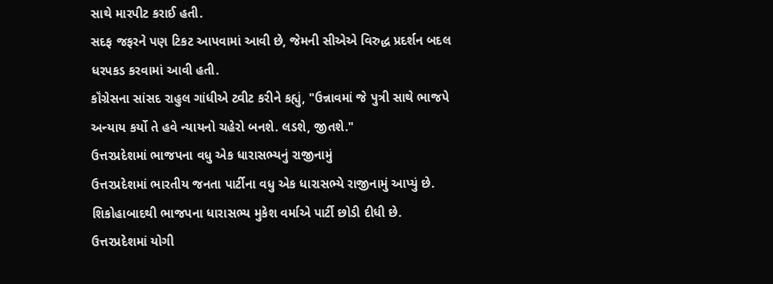સાથે મારપીટ કરાઈ હતી.
સદફ જફરને પણ ટિકટ આપવામાં આવી છે, જેમની સીએએ વિરુદ્ધ પ્રદર્શન બદલ ધરપકડ કરવામાં આવી હતી.
કૉંગ્રેસના સાંસદ રાહુલ ગાંધીએ ટ્વીટ કરીને કહ્યું, "ઉન્નાવમાં જે પુત્રી સાથે ભાજપે અન્યાય કર્યો તે હવે ન્યાયનો ચહેરો બનશે. લડશે, જીતશે."
ઉત્તરપ્રદેશમાં ભાજપના વધુ એક ધારાસભ્યનું રાજીનામું
ઉત્તરપ્રદેશમાં ભારતીય જનતા પાર્ટીના વધુ એક ધારાસભ્યે રાજીનામું આપ્યું છે.
શિકોહાબાદથી ભાજપના ધારાસભ્ય મુકેશ વર્માએ પાર્ટી છોડી દીધી છે. ઉત્તરપ્રદેશમાં યોગી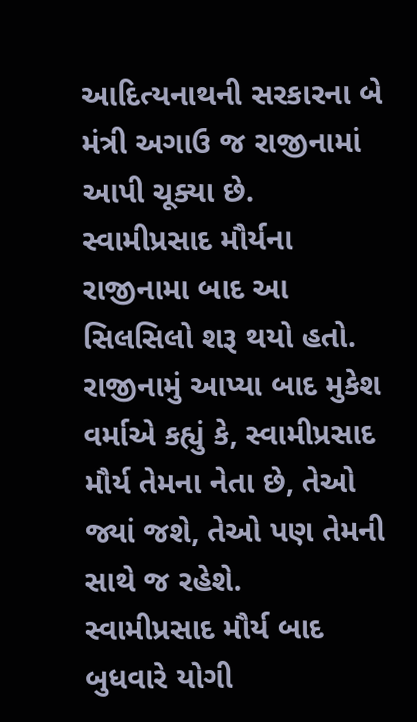આદિત્યનાથની સરકારના બે મંત્રી અગાઉ જ રાજીનામાં આપી ચૂક્યા છે.
સ્વામીપ્રસાદ મૌર્યના રાજીનામા બાદ આ સિલસિલો શરૂ થયો હતો.
રાજીનામું આપ્યા બાદ મુકેશ વર્માએ કહ્યું કે, સ્વામીપ્રસાદ મૌર્ય તેમના નેતા છે, તેઓ જ્યાં જશે, તેઓ પણ તેમની સાથે જ રહેશે.
સ્વામીપ્રસાદ મૌર્ય બાદ બુધવારે યોગી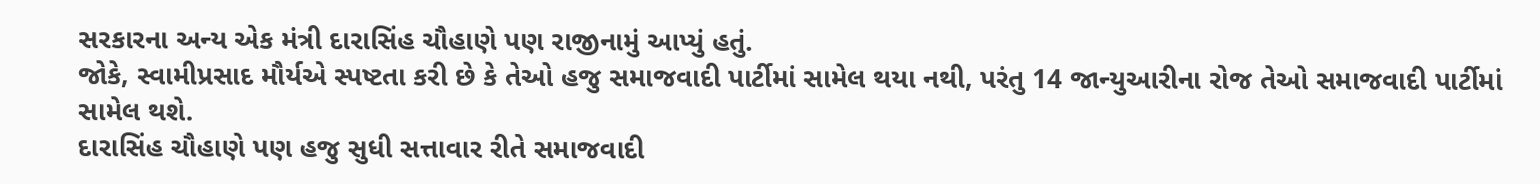સરકારના અન્ય એક મંત્રી દારાસિંહ ચૌહાણે પણ રાજીનામું આપ્યું હતું.
જોકે, સ્વામીપ્રસાદ મૌર્યએ સ્પષ્ટતા કરી છે કે તેઓ હજુ સમાજવાદી પાર્ટીમાં સામેલ થયા નથી, પરંતુ 14 જાન્યુઆરીના રોજ તેઓ સમાજવાદી પાર્ટીમાં સામેલ થશે.
દારાસિંહ ચૌહાણે પણ હજુ સુધી સત્તાવાર રીતે સમાજવાદી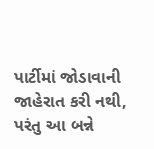પાર્ટીમાં જોડાવાની જાહેરાત કરી નથી, પરંતુ આ બન્ને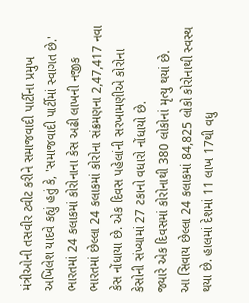મંત્રીઓની તસવીર ટ્વીટ કરીને સમાજવાદી પાર્ટીના પ્રમુખ અખિલેશ યાદવે કહ્યું હતું કે, 'સમાજવાદી પાર્ટીમાં સ્વાગત છે.'
ભારતમાં 24 કલાકમાં કોરોનાના કેસ અઢી લાખની નજીક
ભારતમાં છેલ્લા 24 કલાકમાં કોરોના સંક્રમણના 2,47,417 નવા કેસ નોંધાયા છે. એક દિવસ પહેલાંની સરખામણીએ કોરોના કેસોની સંખ્યામાં 27 ટકાનો વધારો નોંધાયો છે.
જ્યારે એક દિવસમાં કોરોનાથી 380 લોકોનાં મૃત્યુ થયાં છે.
આ સિવાય છેલ્લા 24 કલાકમાં 84,825 લોકો કોરોનાથી સ્વસ્થ થયા છે. હાલમાં દેશમાં 11 લાખ 17થી વધુ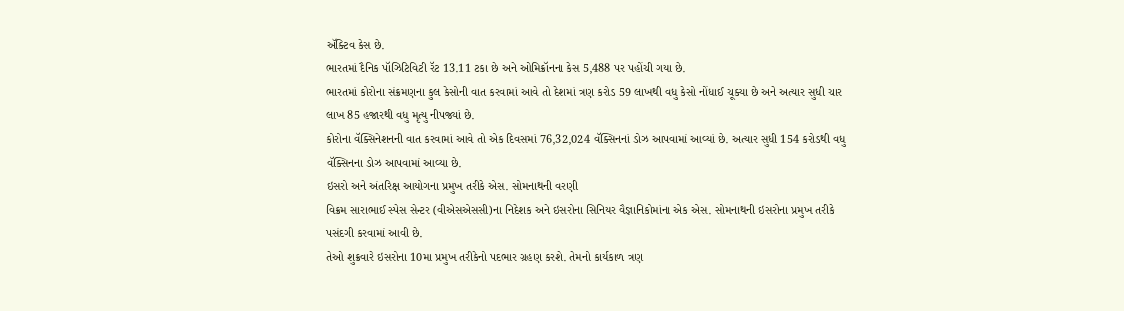ઍક્ટિવ કેસ છે.
ભારતમાં દૈનિક પૉઝિટિવિટી રૅટ 13.11 ટકા છે અને ઓમિક્રૉનના કેસ 5,488 પર પહોંચી ગયા છે.
ભારતમાં કોરોના સંક્રમણના કુલ કેસોની વાત કરવામાં આવે તો દેશમાં ત્રણ કરોડ 59 લાખથી વધુ કેસો નોંધાઈ ચૂક્યા છે અને અત્યાર સુધી ચાર લાખ 85 હજારથી વધુ મૃત્યુ નીપજ્યાં છે.
કોરોના વૅક્સિનેશનની વાત કરવામાં આવે તો એક દિવસમાં 76,32,024 વૅક્સિનનાં ડોઝ આપવામાં આવ્યાં છે. અત્યાર સુધી 154 કરોડથી વધુ વૅક્સિનના ડોઝ આપવામાં આવ્યા છે.
ઇસરો અને અંતરિક્ષ આયોગના પ્રમુખ તરીકે એસ. સોમનાથની વરણી
વિક્રમ સારાભાઈ સ્પેસ સેન્ટર (વીએસએસસી)ના નિદેશક અને ઇસરોના સિનિયર વૈજ્ઞાનિકોમાંના એક એસ. સોમનાથની ઇસરોના પ્રમુખ તરીકે પસંદગી કરવામાં આવી છે.
તેઓ શુક્રવારે ઇસરોના 10મા પ્રમુખ તરીકેનો પદભાર ગ્રહણ કરશે. તેમનો કાર્યકાળ ત્રણ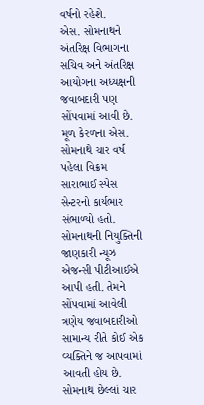વર્ષનો રહેશે.
એસ. સોમનાથને અંતરિક્ષ વિભાગના સચિવ અને અંતરિક્ષ આયોગના અધ્યક્ષની જવાબદારી પણ સોંપવામાં આવી છે.
મૂળ કેરળના એસ. સોમનાથે ચાર વર્ષ પહેલા વિક્રમ સારાભાઈ સ્પેસ સેન્ટરનો કાર્યભાર સંભાળ્યો હતો.
સોમનાથની નિયુક્તિની જાણકારી ન્યૂઝ એજન્સી પીટીઆઈએ આપી હતી. તેમને સોંપવામાં આવેલી ત્રણેય જવાબદારીઓ સામાન્ય રીતે કોઈ એક વ્યક્તિને જ આપવામાં આવતી હોય છે.
સોમનાથ છેલ્લાં ચાર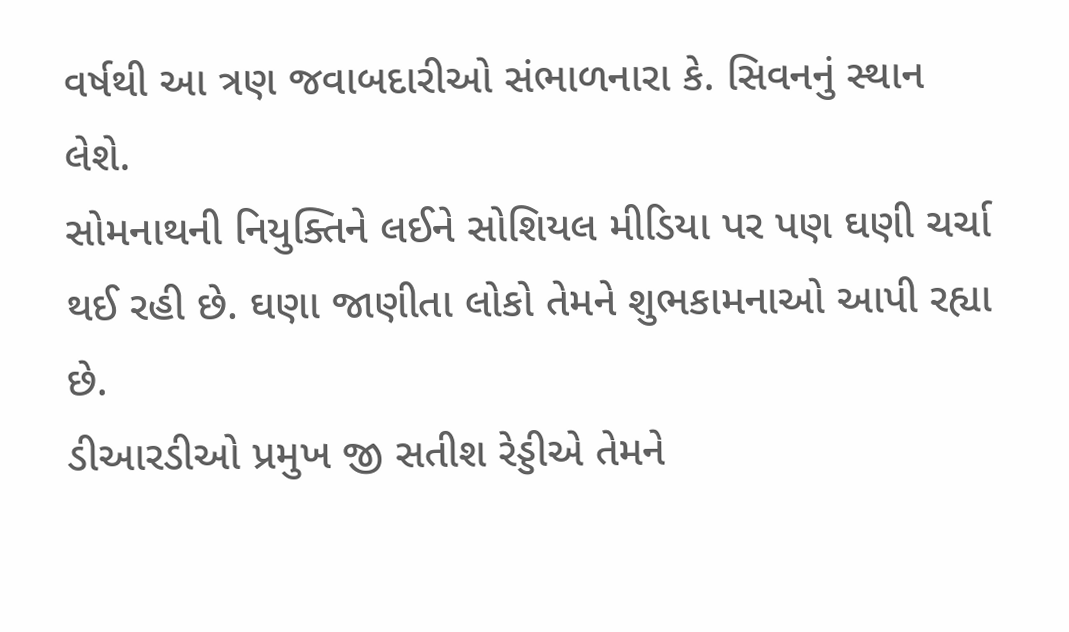વર્ષથી આ ત્રણ જવાબદારીઓ સંભાળનારા કે. સિવનનું સ્થાન લેશે.
સોમનાથની નિયુક્તિને લઈને સોશિયલ મીડિયા પર પણ ઘણી ચર્ચા થઈ રહી છે. ઘણા જાણીતા લોકો તેમને શુભકામનાઓ આપી રહ્યા છે.
ડીઆરડીઓ પ્રમુખ જી સતીશ રેડ્ડીએ તેમને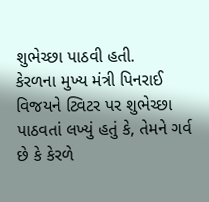શુભેચ્છા પાઠવી હતી.
કેરળના મુખ્ય મંત્રી પિનરાઈ વિજયને ટ્વિટર પર શુભેચ્છા પાઠવતાં લખ્યું હતું કે, તેમને ગર્વ છે કે કેરળે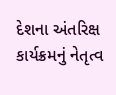દેશના અંતરિક્ષ કાર્યક્રમનું નેતૃત્વ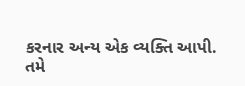કરનાર અન્ય એક વ્યક્તિ આપી.
તમે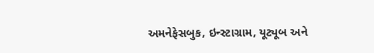અમનેફેસબુક, ઇન્સ્ટાગ્રામ, યૂટ્યૂબ અને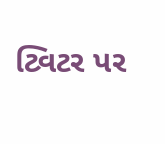ટ્વિટર પર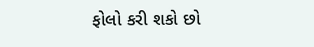ફોલો કરી શકો છો